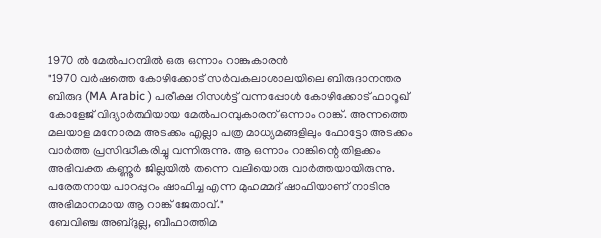1970 ൽ മേൽപറമ്പിൽ ഒരു ഒന്നാം റാങ്കുകാരൻ
"1970 വർഷത്തെ കോഴിക്കോട് സർവകലാശാലയിലെ ബിരുദാനന്തര ബിരുദ (MA Arabic ) പരീക്ഷ റിസൾട്ട് വന്നപ്പോൾ കോഴിക്കോട് ഫാറൂഖ് കോളേജ് വിദ്യാർത്ഥിയായ മേൽപറമ്പുകാരന് ഒന്നാം റാങ്ക്. അന്നത്തെ മലയാള മനോരമ അടക്കം എല്ലാ പത്ര മാധ്യമങ്ങളിലും ഫോട്ടോ അടക്കം വാർത്ത പ്രസിദ്ധീകരിച്ചു വന്നിരുന്നു. ആ ഒന്നാം റാങ്കിന്റെ തിളക്കം അഭിവക്ത കണ്ണൂർ ജില്ലയിൽ തന്നെ വലിയൊരു വാർത്തയായിരുന്നു. പരേതനായ പാറപ്പുറം ഷാഫിച്ച എന്ന മുഹമ്മദ് ഷാഫിയാണ് നാടിനു അഭിമാനമായ ആ റാങ്ക് ജേതാവ്."
ബേവിഞ്ച അബ്ദുല്ല, ബീഫാത്തിമ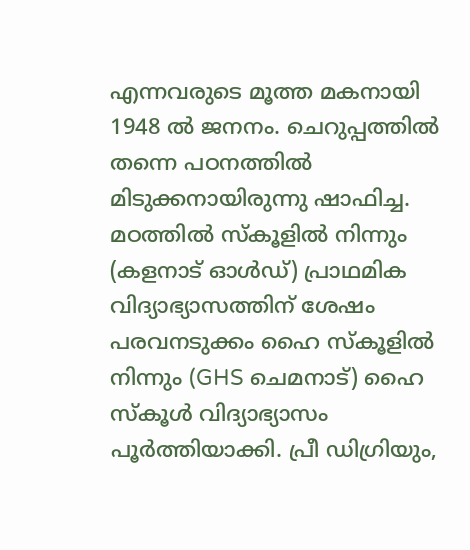എന്നവരുടെ മൂത്ത മകനായി 1948 ൽ ജനനം. ചെറുപ്പത്തിൽ തന്നെ പഠനത്തിൽ മിടുക്കനായിരുന്നു ഷാഫിച്ച. മഠത്തിൽ സ്കൂളിൽ നിന്നും (കളനാട് ഓൾഡ്) പ്രാഥമിക വിദ്യാഭ്യാസത്തിന് ശേഷം പരവനടുക്കം ഹൈ സ്കൂളിൽ നിന്നും (GHS ചെമനാട്) ഹൈ സ്കൂൾ വിദ്യാഭ്യാസം പൂർത്തിയാക്കി. പ്രീ ഡിഗ്രിയും,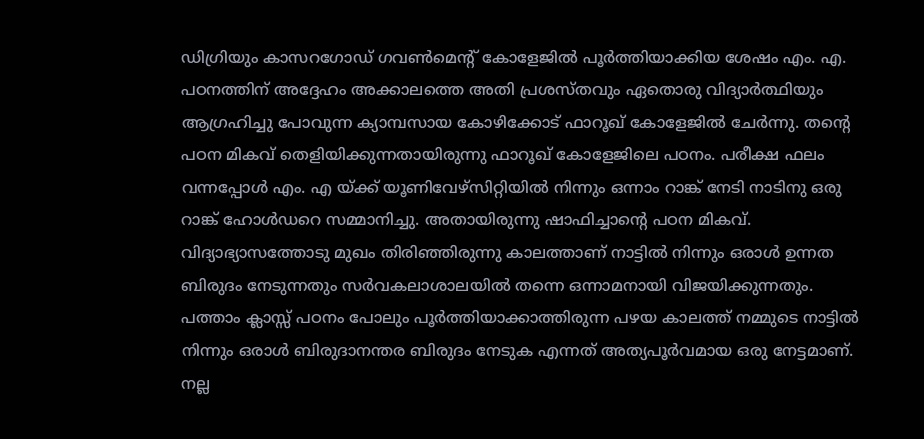ഡിഗ്രിയും കാസറഗോഡ് ഗവൺമെന്റ് കോളേജിൽ പൂർത്തിയാക്കിയ ശേഷം എം. എ. പഠനത്തിന് അദ്ദേഹം അക്കാലത്തെ അതി പ്രശസ്തവും ഏതൊരു വിദ്യാർത്ഥിയും ആഗ്രഹിച്ചു പോവുന്ന ക്യാമ്പസായ കോഴിക്കോട് ഫാറൂഖ് കോളേജിൽ ചേർന്നു. തന്റെ പഠന മികവ് തെളിയിക്കുന്നതായിരുന്നു ഫാറൂഖ് കോളേജിലെ പഠനം. പരീക്ഷ ഫലം വന്നപ്പോൾ എം. എ യ്ക്ക് യൂണിവേഴ്സിറ്റിയിൽ നിന്നും ഒന്നാം റാങ്ക് നേടി നാടിനു ഒരു റാങ്ക് ഹോൾഡറെ സമ്മാനിച്ചു. അതായിരുന്നു ഷാഫിച്ചാന്റെ പഠന മികവ്. വിദ്യാഭ്യാസത്തോടു മുഖം തിരിഞ്ഞിരുന്നു കാലത്താണ് നാട്ടിൽ നിന്നും ഒരാൾ ഉന്നത ബിരുദം നേടുന്നതും സർവകലാശാലയിൽ തന്നെ ഒന്നാമനായി വിജയിക്കുന്നതും. പത്താം ക്ലാസ്സ് പഠനം പോലും പൂർത്തിയാക്കാത്തിരുന്ന പഴയ കാലത്ത് നമ്മുടെ നാട്ടിൽ നിന്നും ഒരാൾ ബിരുദാനന്തര ബിരുദം നേടുക എന്നത് അത്യപൂർവമായ ഒരു നേട്ടമാണ്.
നല്ല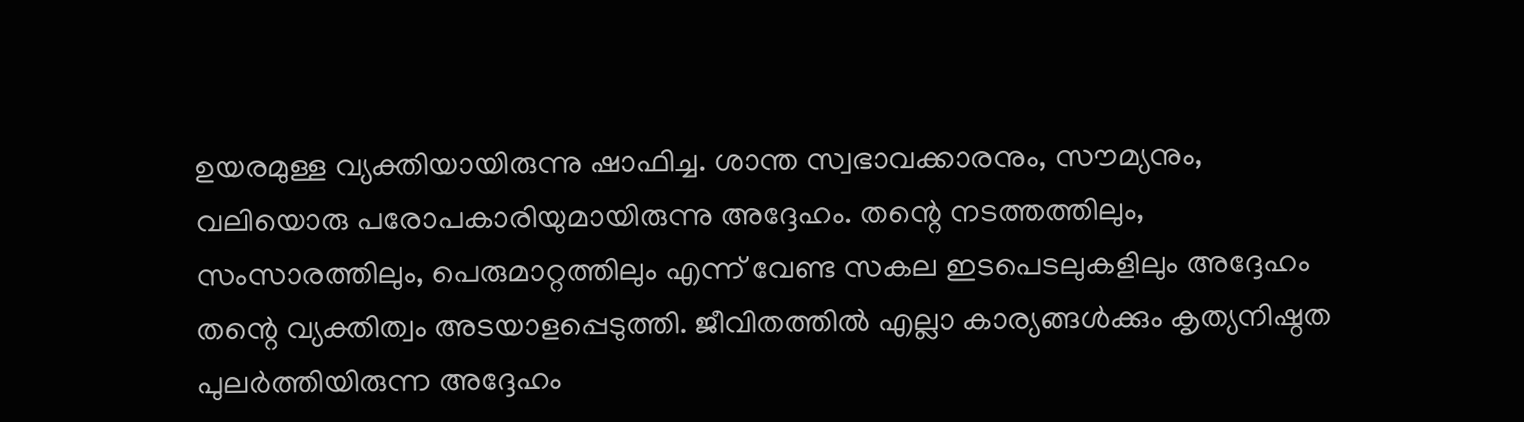ഉയരമുള്ള വ്യക്തിയായിരുന്നു ഷാഫിച്ച. ശാന്ത സ്വഭാവക്കാരനും, സൗമ്യനും, വലിയൊരു പരോപകാരിയുമായിരുന്നു അദ്ദേഹം. തന്റെ നടത്തത്തിലും, സംസാരത്തിലും, പെരുമാറ്റത്തിലും എന്ന് വേണ്ട സകല ഇടപെടലുകളിലും അദ്ദേഹം തന്റെ വ്യക്തിത്വം അടയാളപ്പെടുത്തി. ജീവിതത്തിൽ എല്ലാ കാര്യങ്ങൾക്കും കൃത്യനിഷ്ഠത പുലർത്തിയിരുന്ന അദ്ദേഹം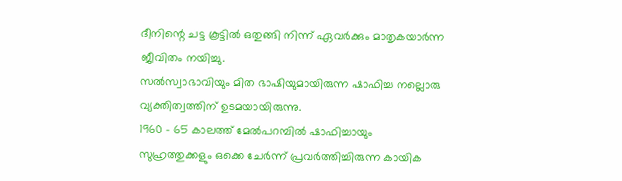ദീനിന്റെ ചട്ട കൂട്ടിൽ ഒതുങ്ങി നിന്ന് ഏവർക്കും മാതൃകയാർന്ന ജീവിതം നയിച്ചു.
സൽസ്വാഭാവിയും മിത ഭാഷിയുമായിരുന്ന ഷാഫിച്ച നല്ലൊരു വ്യക്തിത്വത്തിന് ഉടമയായിരുന്നു.
1960 - 65 കാലത്ത് മേൽപറമ്പിൽ ഷാഫിച്ചായും സുഹ്രത്തുക്കളും ഒക്കെ ചേർന്ന് പ്രവർത്തിച്ചിരുന്ന കായിക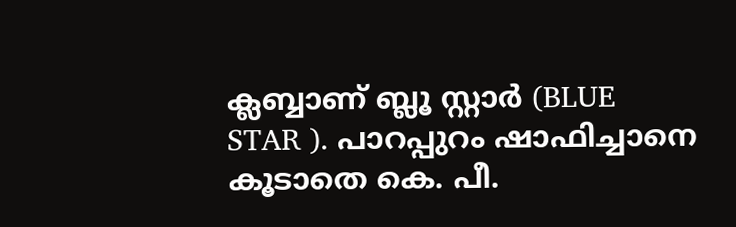ക്ലബ്ബാണ് ബ്ലൂ സ്റ്റാർ (BLUE STAR ). പാറപ്പുറം ഷാഫിച്ചാനെ കൂടാതെ കെ. പീ.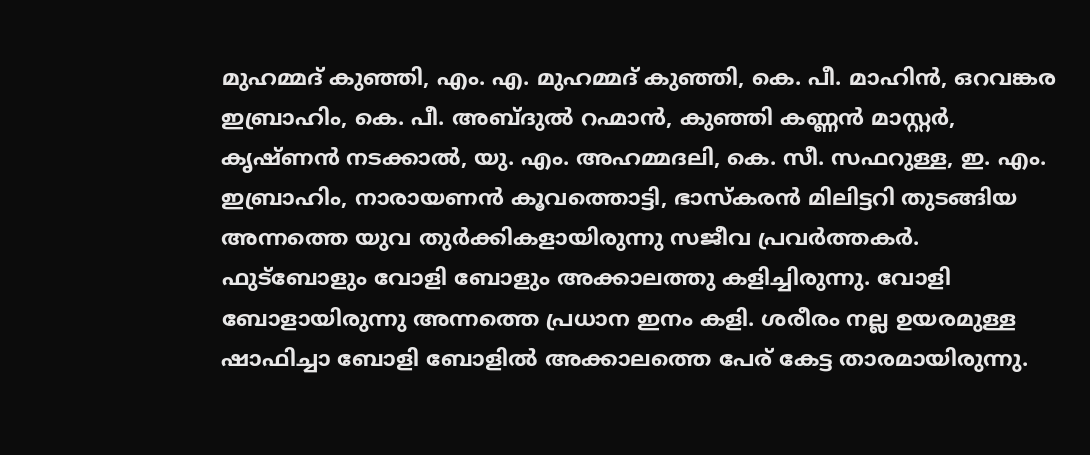മുഹമ്മദ് കുഞ്ഞി, എം. എ. മുഹമ്മദ് കുഞ്ഞി, കെ. പീ. മാഹിൻ, ഒറവങ്കര ഇബ്രാഹിം, കെ. പീ. അബ്ദുൽ റഹ്മാൻ, കുഞ്ഞി കണ്ണൻ മാസ്റ്റർ, കൃഷ്ണൻ നടക്കാൽ, യു. എം. അഹമ്മദലി, കെ. സീ. സഫറുള്ള, ഇ. എം. ഇബ്രാഹിം, നാരായണൻ കൂവത്തൊട്ടി, ഭാസ്കരൻ മിലിട്ടറി തുടങ്ങിയ അന്നത്തെ യുവ തുർക്കികളായിരുന്നു സജീവ പ്രവർത്തകർ. ഫുട്ബോളും വോളി ബോളും അക്കാലത്തു കളിച്ചിരുന്നു. വോളി ബോളായിരുന്നു അന്നത്തെ പ്രധാന ഇനം കളി. ശരീരം നല്ല ഉയരമുള്ള ഷാഫിച്ചാ ബോളി ബോളിൽ അക്കാലത്തെ പേര് കേട്ട താരമായിരുന്നു.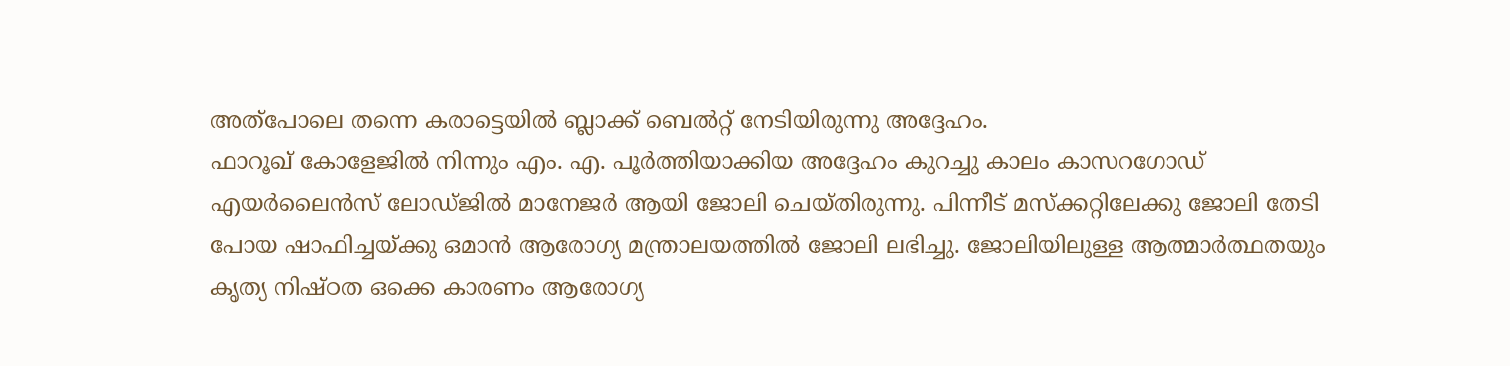അത്പോലെ തന്നെ കരാട്ടെയിൽ ബ്ലാക്ക് ബെൽറ്റ് നേടിയിരുന്നു അദ്ദേഹം.
ഫാറൂഖ് കോളേജിൽ നിന്നും എം. എ. പൂർത്തിയാക്കിയ അദ്ദേഹം കുറച്ചു കാലം കാസറഗോഡ് എയർലൈൻസ് ലോഡ്ജിൽ മാനേജർ ആയി ജോലി ചെയ്തിരുന്നു. പിന്നീട് മസ്ക്കറ്റിലേക്കു ജോലി തേടി പോയ ഷാഫിച്ചയ്ക്കു ഒമാൻ ആരോഗ്യ മന്ത്രാലയത്തിൽ ജോലി ലഭിച്ചു. ജോലിയിലുള്ള ആത്മാർത്ഥതയും കൃത്യ നിഷ്ഠത ഒക്കെ കാരണം ആരോഗ്യ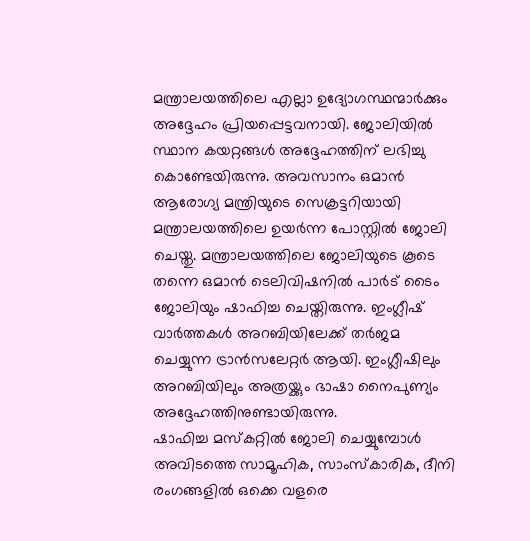മന്ത്രാലയത്തിലെ എല്ലാ ഉദ്യോഗസ്ഥന്മാർക്കും അദ്ദേഹം പ്രിയപ്പെട്ടവനായി. ജോലിയിൽ സ്ഥാന കയറ്റങ്ങൾ അദ്ദേഹത്തിന് ലഭിച്ചു കൊണ്ടേയിരുന്നു. അവസാനം ഒമാൻ ആരോഗ്യ മന്ത്രിയുടെ സെക്രട്ടറിയായി മന്ത്രാലയത്തിലെ ഉയർന്ന പോസ്റ്റിൽ ജോലി ചെയ്തു. മന്ത്രാലയത്തിലെ ജോലിയുടെ കൂടെ തന്നെ ഒമാൻ ടെലിവിഷനിൽ പാർട് ടൈം ജോലിയും ഷാഫിച്ച ചെയ്തിരുന്നു. ഇംഗ്ലീഷ് വാർത്തകൾ അറബിയിലേക്ക് തർജമ ചെയ്യുന്ന ട്രാൻസലേറ്റർ ആയി. ഇംഗ്ലീഷിലും അറബിയിലും അത്രയ്ക്കും ഭാഷാ നൈപുണ്യം അദ്ദേഹത്തിനുണ്ടായിരുന്നു.
ഷാഫിച്ച മസ്കറ്റിൽ ജോലി ചെയ്യുമ്പോൾ അവിടത്തെ സാമൂഹിക, സാംസ്കാരിക, ദീനി രംഗങ്ങളിൽ ഒക്കെ വളരെ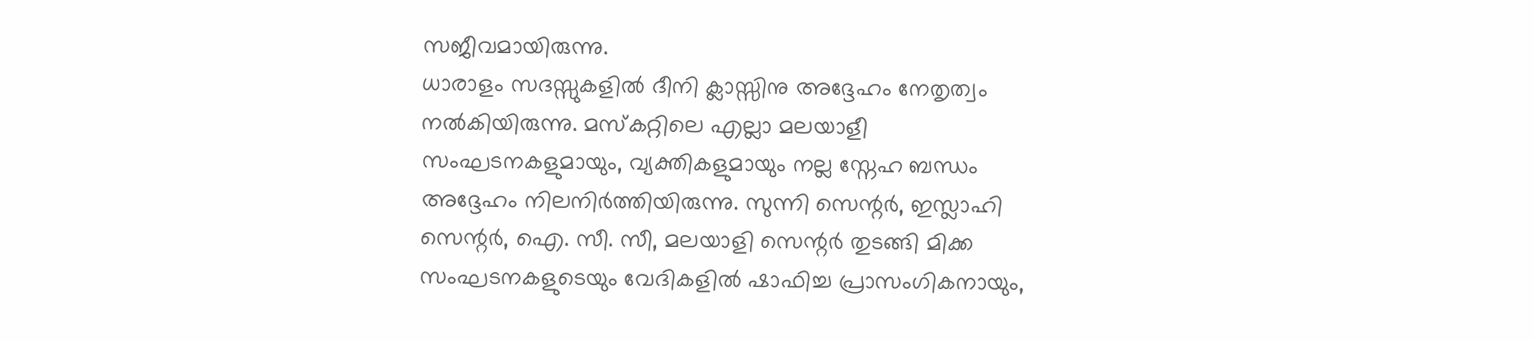സജീവമായിരുന്നു.
ധാരാളം സദസ്സുകളിൽ ദീനി ക്ലാസ്സിനു അദ്ദേഹം നേതൃത്വം നൽകിയിരുന്നു. മസ്കറ്റിലെ എല്ലാ മലയാളീ സംഘടനകളുമായും, വ്യക്തികളുമായും നല്ല സ്നേഹ ബന്ധം അദ്ദേഹം നിലനിർത്തിയിരുന്നു. സുന്നി സെന്റർ, ഇസ്ലാഹി സെന്റർ, ഐ. സീ. സീ, മലയാളി സെന്റർ തുടങ്ങി മിക്ക സംഘടനകളുടെയും വേദികളിൽ ഷാഫിച്ച പ്രാസംഗികനായും,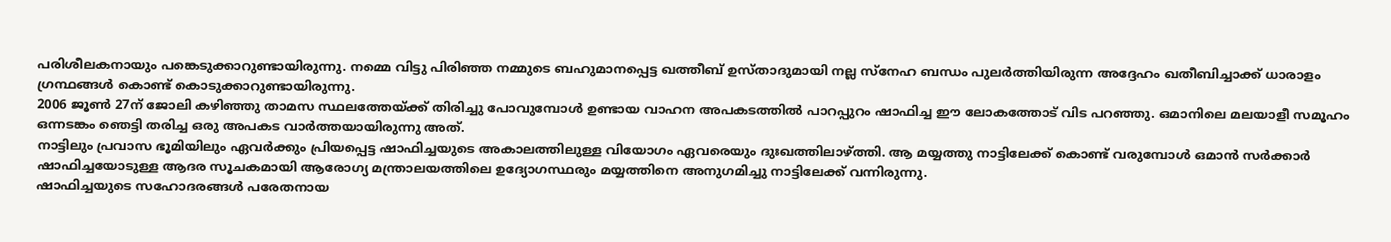പരിശീലകനായും പങ്കെടുക്കാറുണ്ടായിരുന്നു. നമ്മെ വിട്ടു പിരിഞ്ഞ നമ്മുടെ ബഹുമാനപ്പെട്ട ഖത്തീബ് ഉസ്താദുമായി നല്ല സ്നേഹ ബന്ധം പുലർത്തിയിരുന്ന അദ്ദേഹം ഖതീബിച്ചാക്ക് ധാരാളം ഗ്രന്ഥങ്ങൾ കൊണ്ട് കൊടുക്കാറുണ്ടായിരുന്നു.
2006 ജൂൺ 27ന് ജോലി കഴിഞ്ഞു താമസ സ്ഥലത്തേയ്ക്ക് തിരിച്ചു പോവുമ്പോൾ ഉണ്ടായ വാഹന അപകടത്തിൽ പാറപ്പുറം ഷാഫിച്ച ഈ ലോകത്തോട് വിട പറഞ്ഞു. ഒമാനിലെ മലയാളീ സമൂഹം ഒന്നടങ്കം ഞെട്ടി തരിച്ച ഒരു അപകട വാർത്തയായിരുന്നു അത്.
നാട്ടിലും പ്രവാസ ഭൂമിയിലും ഏവർക്കും പ്രിയപ്പെട്ട ഷാഫിച്ചയുടെ അകാലത്തിലുള്ള വിയോഗം ഏവരെയും ദുഃഖത്തിലാഴ്ത്തി. ആ മയ്യത്തു നാട്ടിലേക്ക് കൊണ്ട് വരുമ്പോൾ ഒമാൻ സർക്കാർ ഷാഫിച്ചയോടുള്ള ആദര സൂചകമായി ആരോഗ്യ മന്ത്രാലയത്തിലെ ഉദ്യോഗസ്ഥരും മയ്യത്തിനെ അനുഗമിച്ചു നാട്ടിലേക്ക് വന്നിരുന്നു.
ഷാഫിച്ചയുടെ സഹോദരങ്ങൾ പരേതനായ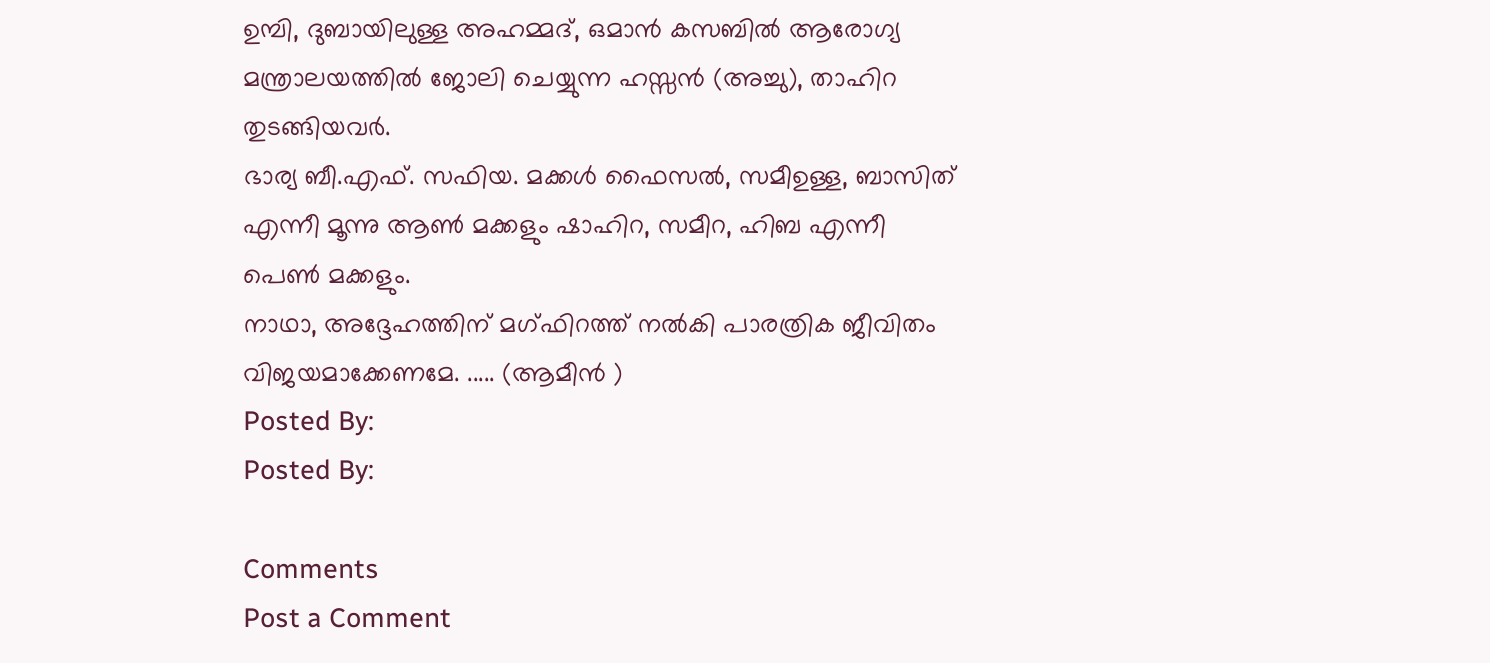ഉമ്പി, ദുബായിലുള്ള അഹമ്മദ്, ഒമാൻ കസബിൽ ആരോഗ്യ മന്ത്രാലയത്തിൽ ജോലി ചെയ്യുന്ന ഹസ്സൻ (അച്ചു), താഹിറ തുടങ്ങിയവർ.
ഭാര്യ ബീ.എഫ്. സഫിയ. മക്കൾ ഫൈസൽ, സമീഉള്ള, ബാസിത് എന്നീ മൂന്നു ആൺ മക്കളും ഷാഹിറ, സമീറ, ഹിബ എന്നീ പെൺ മക്കളും.
നാഥാ, അദ്ദേഹത്തിന് മഗ്ഫിറത്ത് നൽകി പാരത്രിക ജീവിതം വിജയമാക്കേണമേ. ..... (ആമീൻ )
Posted By:
Posted By:

Comments
Post a Comment